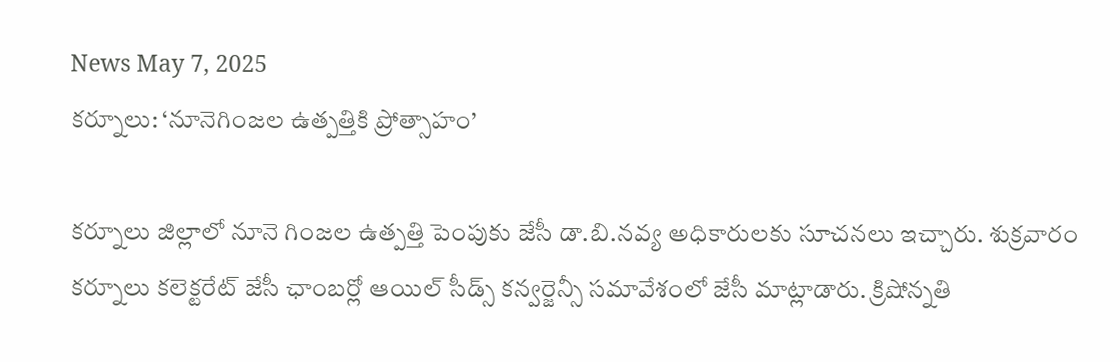News May 7, 2025
కర్నూలు: ‘నూనెగింజల ఉత్పత్తికి ప్రోత్సాహం’

కర్నూలు జిల్లాలో నూనె గింజల ఉత్పత్తి పెంపుకు జేసీ డా.బి.నవ్య అధికారులకు సూచనలు ఇచ్చారు. శుక్రవారం కర్నూలు కలెక్టరేట్ జేసీ ఛాంబర్లో ఆయిల్ సీడ్స్ కన్వర్జెన్సీ సమావేశంలో జేసీ మాట్లాడారు. క్రిషోన్నతి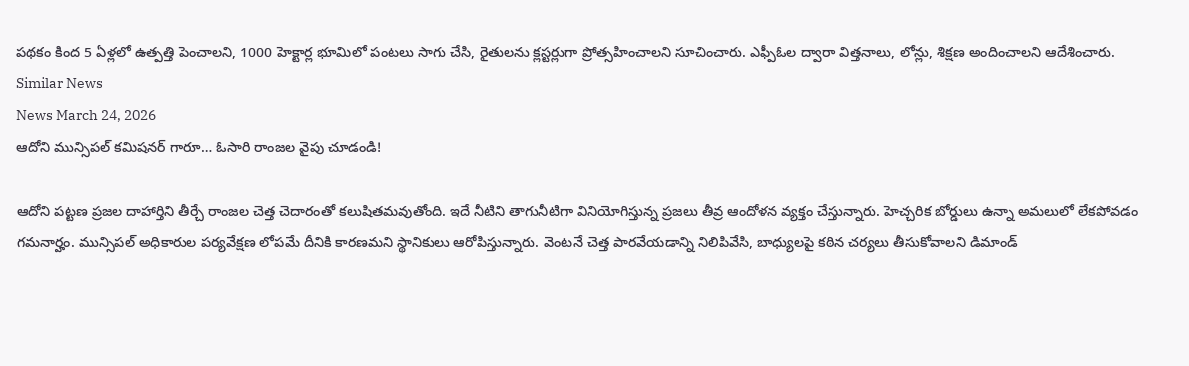పథకం కింద 5 ఏళ్లలో ఉత్పత్తి పెంచాలని, 1000 హెక్టార్ల భూమిలో పంటలు సాగు చేసి, రైతులను క్లస్టర్లుగా ప్రోత్సహించాలని సూచించారు. ఎఫ్పీఓల ద్వారా విత్తనాలు, లోన్లు, శిక్షణ అందించాలని ఆదేశించారు.
Similar News
News March 24, 2026
ఆదోని మున్సిపల్ కమిషనర్ గారూ… ఓసారి రాంజల వైపు చూడండి!

ఆదోని పట్టణ ప్రజల దాహార్తిని తీర్చే రాంజల చెత్త చెదారంతో కలుషితమవుతోంది. ఇదే నీటిని తాగునీటిగా వినియోగిస్తున్న ప్రజలు తీవ్ర ఆందోళన వ్యక్తం చేస్తున్నారు. హెచ్చరిక బోర్డులు ఉన్నా అమలులో లేకపోవడం గమనార్హం. మున్సిపల్ అధికారుల పర్యవేక్షణ లోపమే దీనికి కారణమని స్థానికులు ఆరోపిస్తున్నారు. వెంటనే చెత్త పారవేయడాన్ని నిలిపివేసి, బాధ్యులపై కఠిన చర్యలు తీసుకోవాలని డిమాండ్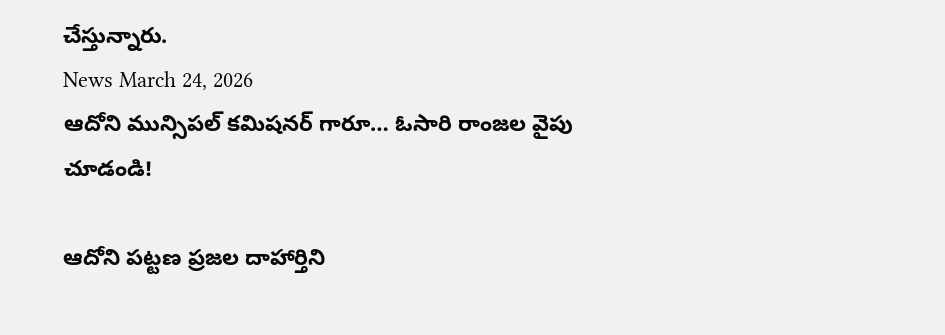చేస్తున్నారు.
News March 24, 2026
ఆదోని మున్సిపల్ కమిషనర్ గారూ… ఓసారి రాంజల వైపు చూడండి!

ఆదోని పట్టణ ప్రజల దాహార్తిని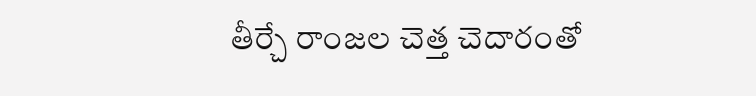తీర్చే రాంజల చెత్త చెదారంతో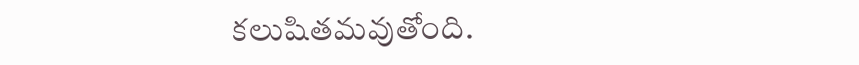కలుషితమవుతోంది.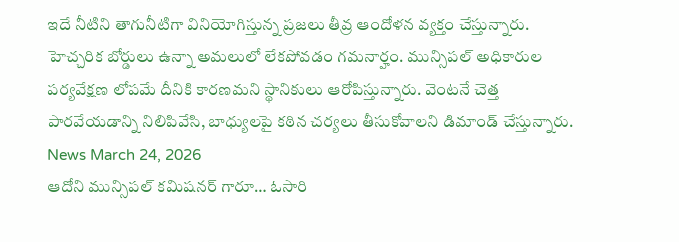ఇదే నీటిని తాగునీటిగా వినియోగిస్తున్న ప్రజలు తీవ్ర ఆందోళన వ్యక్తం చేస్తున్నారు. హెచ్చరిక బోర్డులు ఉన్నా అమలులో లేకపోవడం గమనార్హం. మున్సిపల్ అధికారుల పర్యవేక్షణ లోపమే దీనికి కారణమని స్థానికులు ఆరోపిస్తున్నారు. వెంటనే చెత్త పారవేయడాన్ని నిలిపివేసి, బాధ్యులపై కఠిన చర్యలు తీసుకోవాలని డిమాండ్ చేస్తున్నారు.
News March 24, 2026
ఆదోని మున్సిపల్ కమిషనర్ గారూ… ఓసారి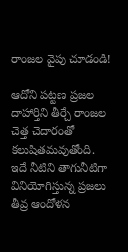రాంజల వైపు చూడండి!

ఆదోని పట్టణ ప్రజల దాహార్తిని తీర్చే రాంజల చెత్త చెదారంతో కలుషితమవుతోంది. ఇదే నీటిని తాగునీటిగా వినియోగిస్తున్న ప్రజలు తీవ్ర ఆందోళన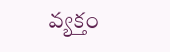వ్యక్తం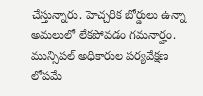చేస్తున్నారు. హెచ్చరిక బోర్డులు ఉన్నా అమలులో లేకపోవడం గమనార్హం. మున్సిపల్ అధికారుల పర్యవేక్షణ లోపమే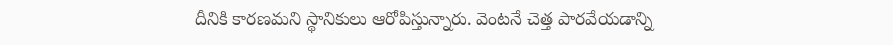దీనికి కారణమని స్థానికులు ఆరోపిస్తున్నారు. వెంటనే చెత్త పారవేయడాన్ని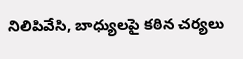నిలిపివేసి, బాధ్యులపై కఠిన చర్యలు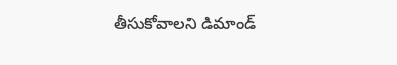తీసుకోవాలని డిమాండ్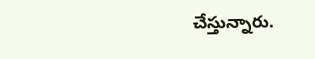చేస్తున్నారు.